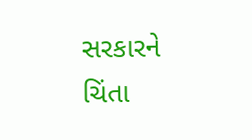સરકારને ચિંતા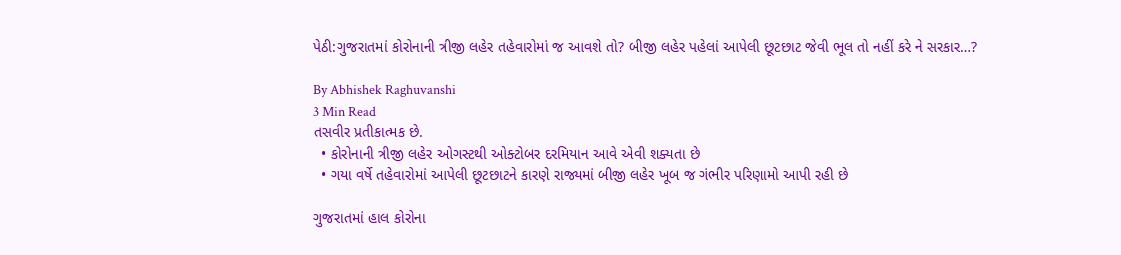પેઠી:ગુજરાતમાં કોરોનાની ત્રીજી લહેર તહેવારોમાં જ આવશે તો? બીજી લહેર પહેલાં આપેલી છૂટછાટ જેવી ભૂલ તો નહીં કરે ને સરકાર…?

By Abhishek Raghuvanshi
3 Min Read
તસવીર પ્રતીકાત્મક છે.
  • કોરોનાની ત્રીજી લહેર ઓગસ્ટથી ઓક્ટોબર દરમિયાન આવે એવી શક્યતા છે
  • ગયા વર્ષે તહેવારોમાં આપેલી છૂટછાટને કારણે રાજ્યમાં બીજી લહેર ખૂબ જ ગંભીર પરિણામો આપી રહી છે

ગુજરાતમાં હાલ કોરોના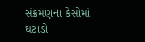સંક્રમણના કેસોમાં ઘટાડો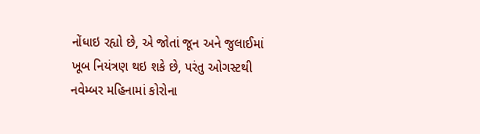નોંધાઇ રહ્યો છે, એ જોતાં જૂન અને જુલાઈમાં ખૂબ નિયંત્રણ થઇ શકે છે, પરંતુ ઓગસ્ટથી નવેમ્બર મહિનામાં કોરોના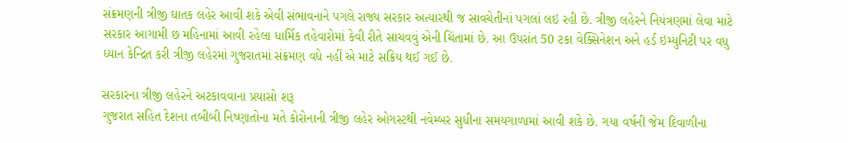સંક્રમણની ત્રીજી ઘાતક લહેર આવી શકે એવી સંભાવનાને પગલે રાજ્ય સરકાર અત્યારથી જ સાવચેતીનાં પગલાં લઇ રહી છે. ત્રીજી લહેરને નિયંત્રણમાં લેવા માટે સરકાર આગામી છ મહિનામાં આવી રહેલા ધાર્મિક તહેવારોમાં કેવી રીતે સાચવવું એની ચિંતામાં છે. આ ઉપરાંત 50 ટકા વેક્સિનેશન અને હર્ડ ઇમ્યુનિટી પર વધુ ધ્યાન કેન્દ્રિત કરી ત્રીજી લહેરમાં ગુજરાતમાં સંક્રમણ વધે નહીં એ માટે સક્રિય થઈ ગઈ છે.

સરકારના ત્રીજી લહેરને અટકાવવાના પ્રયાસો શરૂ
ગુજરાત સહિત દેશના તબીબી નિષ્ણાતોના મતે કોરોનાની ત્રીજી લહેર ઓગસ્ટથી નવેમ્બર સુધીના સમયગાળામાં આવી શકે છે. ગયા વર્ષની જેમ દિવાળીના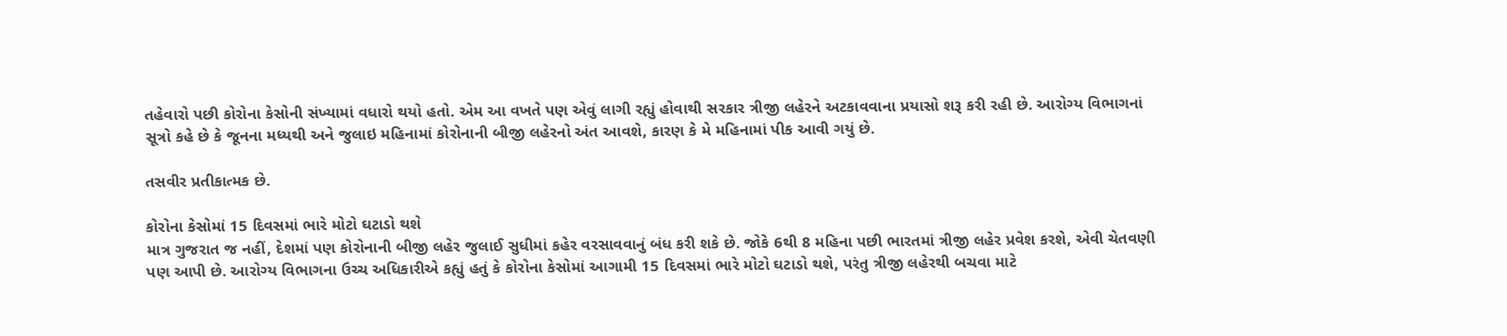તહેવારો પછી કોરોના કેસોની સંખ્યામાં વધારો થયો હતો. એમ આ વખતે પણ એવું લાગી રહ્યું હોવાથી સરકાર ત્રીજી લહેરને અટકાવવાના પ્રયાસો શરૂ કરી રહી છે. આરોગ્ય વિભાગનાં સૂત્રો કહે છે કે જૂનના મધ્યથી અને જુલાઇ મહિનામાં કોરોનાની બીજી લહેરનો અંત આવશે, કારણ કે મે મહિનામાં પીક આવી ગયું છે.

તસવીર પ્રતીકાત્મક છે.

કોરોના કેસોમાં 15 દિવસમાં ભારે મોટો ઘટાડો થશે
માત્ર ગુજરાત જ નહીં, દેશમાં પણ કોરોનાની બીજી લહેર જુલાઈ સુધીમાં કહેર વરસાવવાનું બંધ કરી શકે છે. જોકે 6થી 8 મહિના પછી ભારતમાં ત્રીજી લહેર પ્રવેશ કરશે, એવી ચેતવણી પણ આપી છે. આરોગ્ય વિભાગના ઉચ્ચ અધિકારીએ કહ્યું હતું કે કોરોના કેસોમાં આગામી 15 દિવસમાં ભારે મોટો ઘટાડો થશે, પરંતુ ત્રીજી લહેરથી બચવા માટે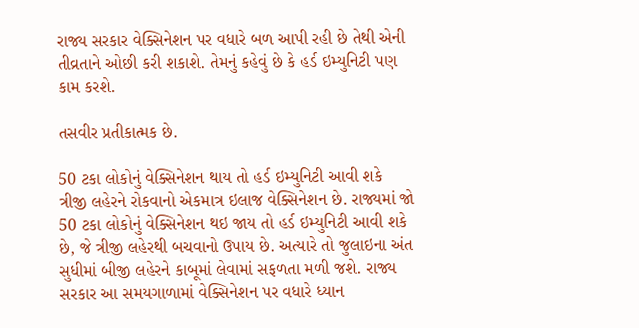રાજ્ય સરકાર વેક્સિનેશન પર વધારે બળ આપી રહી છે તેથી એની તીવ્રતાને ઓછી કરી શકાશે. તેમનું કહેવું છે કે હર્ડ ઇમ્યુનિટી પણ કામ કરશે.

તસવીર પ્રતીકાત્મક છે.

50 ટકા લોકોનું વેક્સિનેશન થાય તો હર્ડ ઇમ્યુનિટી આવી શકે
ત્રીજી લહેરને રોકવાનો એકમાત્ર ઇલાજ વેક્સિનેશન છે. રાજ્યમાં જો 50 ટકા લોકોનું વેક્સિનેશન થઇ જાય તો હર્ડ ઇમ્યુનિટી આવી શકે છે, જે ત્રીજી લહેરથી બચવાનો ઉપાય છે. અત્યારે તો જુલાઇના અંત સુધીમાં બીજી લહેરને કાબૂમાં લેવામાં સફળતા મળી જશે. રાજ્ય સરકાર આ સમયગાળામાં વેક્સિનેશન પર વધારે ધ્યાન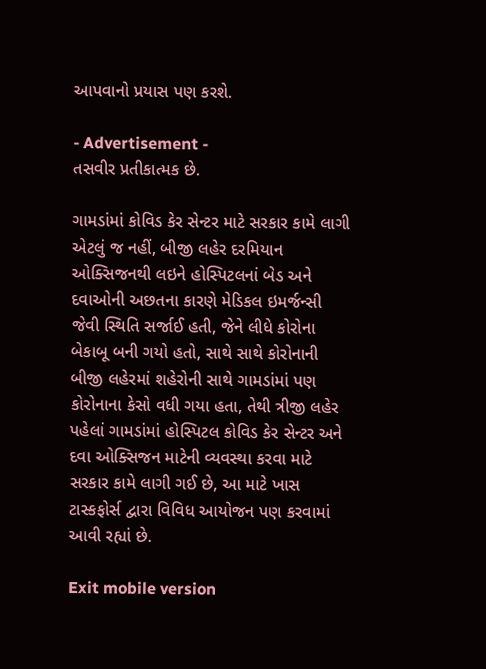આપવાનો પ્રયાસ પણ કરશે.

- Advertisement -
તસવીર પ્રતીકાત્મક છે.

ગામડાંમાં કોવિડ કેર સેન્ટર માટે સરકાર કામે લાગી
એટલું જ નહીં, બીજી લહેર દરમિયાન ઓક્સિજનથી લઇને હોસ્પિટલનાં બેડ અને દવાઓની અછતના કારણે મેડિકલ ઇમર્જન્સી જેવી સ્થિતિ સર્જાઈ હતી, જેને લીધે કોરોના બેકાબૂ બની ગયો હતો, સાથે સાથે કોરોનાની બીજી લહેરમાં શહેરોની સાથે ગામડાંમાં પણ કોરોનાના કેસો વધી ગયા હતા, તેથી ત્રીજી લહેર પહેલાં ગામડાંમાં હોસ્પિટલ કોવિડ કેર સેન્ટર અને દવા ઓક્સિજન માટેની વ્યવસ્થા કરવા માટે સરકાર કામે લાગી ગઈ છે, આ માટે ખાસ ટાસ્કફોર્સ દ્વારા વિવિધ આયોજન પણ કરવામાં આવી રહ્યાં છે.

Exit mobile version